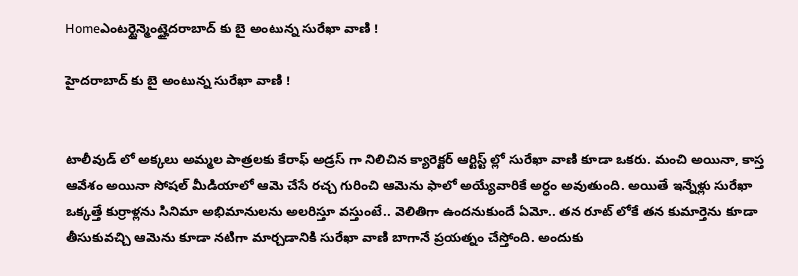Homeఎంటర్టైన్మెంట్హైదరాబాద్ కు బై అంటున్న సురేఖా వాణి !

హైదరాబాద్ కు బై అంటున్న సురేఖా వాణి !


టాలీవుడ్ లో అక్కలు అమ్మల పాత్రలకు కేరాఫ్ అడ్రస్ గా నిలిచిన క్యారెక్టర్ ఆర్టిస్ట్ ల్లో సురేఖా వాణి కూడా ఒకరు. మంచి అయినా, కాస్త ఆవేశం అయినా సోషల్ మీడియాలో ఆమె చేసే రచ్చ గురించి ఆమెను ఫాలో అయ్యేవారికే అర్ధం అవుతుంది. అయితే ఇన్నేళ్లు సురేఖా ఒక్కత్తే కుర్రాళ్లను సినిమా అభిమానులను అలరిస్తూ వస్తుంటే.. వెలితిగా ఉందనుకుందే ఏమో.. తన రూట్ లోకే తన కుమార్తెను కూడా తీసుకువచ్చి ఆమెను కూడా నటిగా మార్చడానికి సురేఖా వాణి బాగానే ప్రయత్నం చేస్తోంది. అందుకు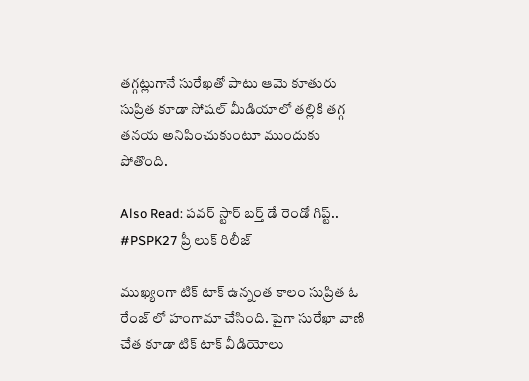తగ్గట్లుగానే సురేఖతో పాటు ఆమె కూతురు సుప్రిత కూడా సోషల్ మీడియాలో తల్లికి తగ్గ తనయ అనిపించుకుంటూ ముందుకు పోతొంది.

Also Read: పవర్ స్టార్ బర్త్ డే రెండో గిప్ట్.. #PSPK27 ప్రీ లుక్ రిలీజ్

ముఖ్యంగా టిక్ టాక్ ఉన్నంత కాలం సుప్రిత ఓ రేంజ్ లో హంగామా చేసింది. పైగా సురేఖా వాణి చేత కూడా టిక్ టాక్ వీడియోలు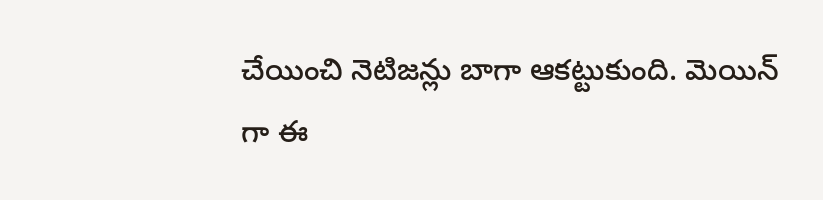చేయించి నెటిజన్లు బాగా ఆకట్టుకుంది. మెయిన్ గా ఈ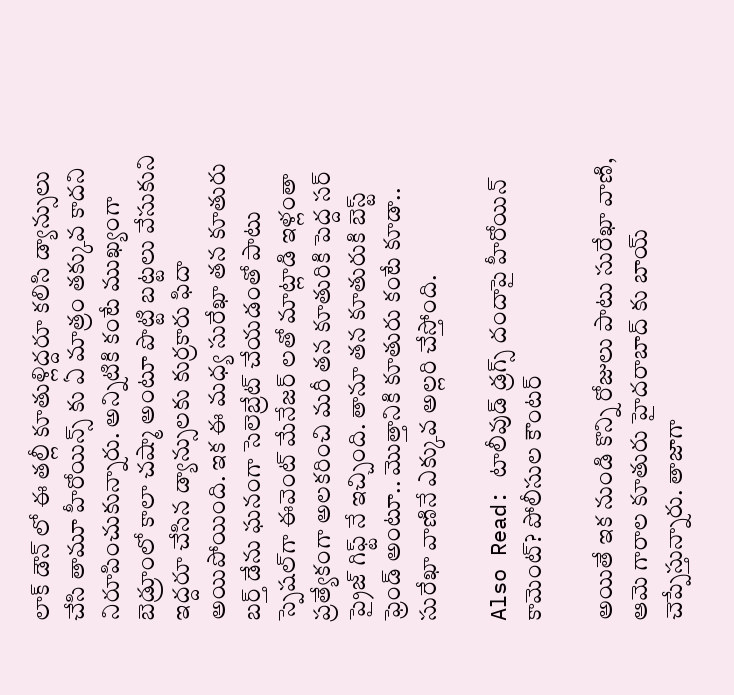లాక్ డౌన్ లో ఈ తల్లీ కూతుళ్లిద్దరూ కలిసి డ్యాన్సులు చేసి తామూ హీరోయిన్స్ కు ఏ మాత్రం తక్కువ కాదని నిరూపించుకున్నారు. అన్నిటికి కంటే ముఖ్యంగా బెడ్రూంలో కాలా చష్మా అంటూ పొట్టి బట్టలు వేసుకుని ఇద్దరూ చేసిన డ్యాన్సులకు కుర్రకారు ఫిదా అయిపోయింది. ఇక ఈ మధ్య సురేఖా తన కూతురు బర్త్ డేను ఘనంగా సెలెబ్రేట్ చేయడంతో పాటు స్పెషల్‌గా ఈవెంట్ మేనేజర్ లతో మాట్లాడి ఇళ్లంతా ప్రత్యేకంగా అలకరించి మరీ తన కూతురికి పెద్ద సర్ ప్రైజ్ గిఫ్ట్ నే ఇచ్చింది. తానూ తన కూతురుకి బెస్ట్ ఫ్రెండ్ అంటూ.. మొత్తానికి కూతురు కంటే కూడా.. సురేఖా వాణినే ఎక్కువ అల్లరి చేస్తోంది.

Also Read: టాలీవుడ్ డ్రగ్స్ దందాపై హీరోయిన్ కామెంట్? పోలీసుల కౌంటర్

అయితే ఇక నుండి కొన్ని రోజులు పాటు సురేఖా వాణి, ఆమె గారాల కూతురు హైదరాబాద్ కు బాయ్ చెప్పేస్తున్నారు. తాజాగా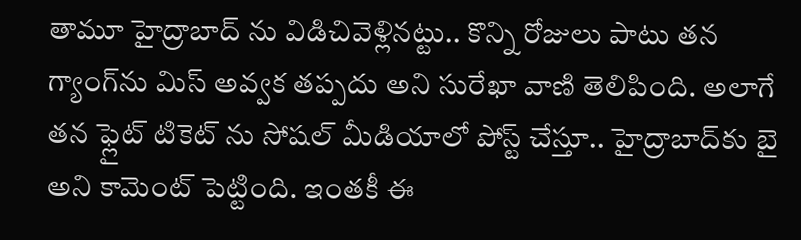తామూ హైద్రాబాద్‌ ను విడిచివెళ్లినట్టు.. కొన్ని రోజులు పాటు తన గ్యాంగ్‌ను మిస్ అవ్వక తప్పదు అని సురేఖా వాణి తెలిపింది. అలాగే తన ఫ్లైట్ టికెట్ ను సోషల్ మీడియాలో పోస్ట్ చేస్తూ.. హైద్రాబాద్‌కు బై అని కామెంట్ పెట్టింది. ఇంతకీ ఈ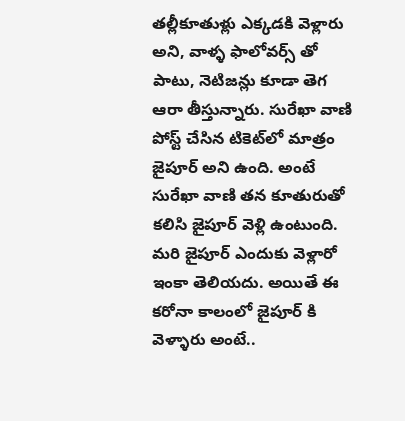తల్లీకూతుళ్లు ఎక్కడకి వెళ్లారు అని, వాళ్ళ ఫాలోవర్స్ తో పాటు, నెటిజన్లు కూడా తెగ ఆరా తీస్తున్నారు. సురేఖా వాణి పోస్ట్ చేసిన టికెట్‌లో మాత్రం జైపూర్ అని ఉంది. అంటే సురేఖా వాణి తన కూతురుతో కలిసి జైపూర్ వెళ్లి ఉంటుంది. మరి జైపూర్ ఎందుకు వెళ్లారో ఇంకా తెలియదు. అయితే ఈ కరోనా కాలంలో జైపూర్ కి వెళ్ళారు అంటే..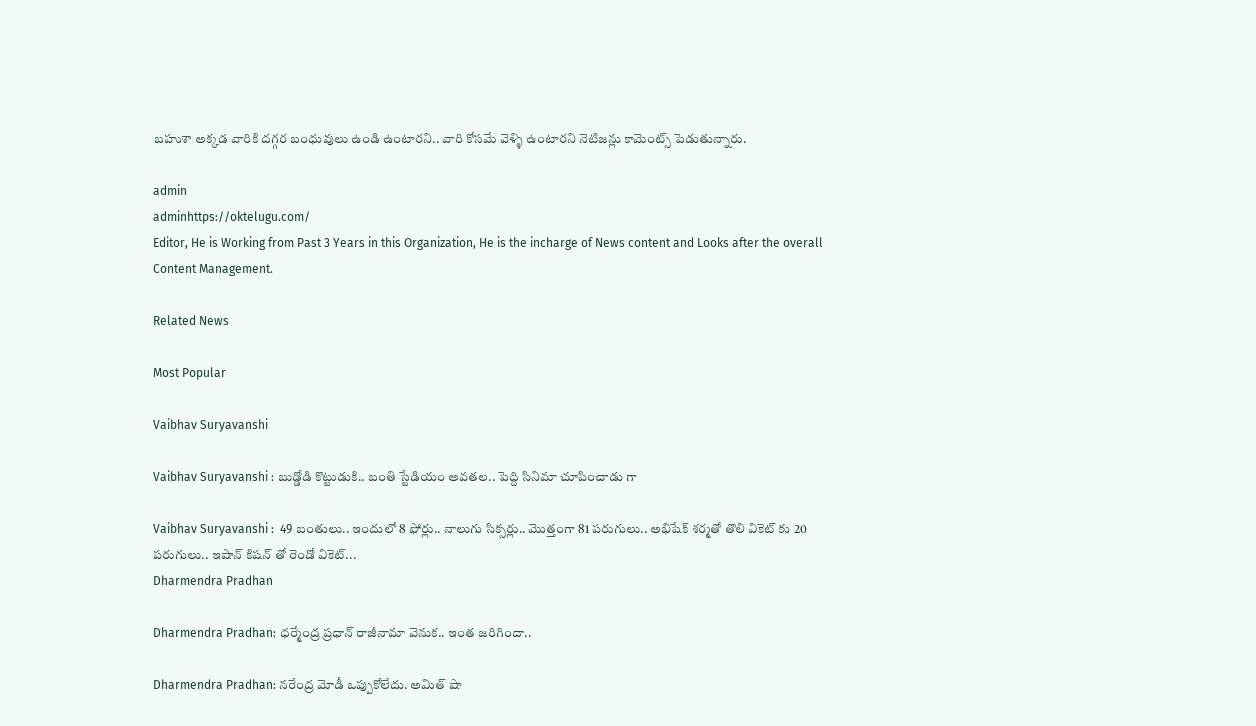బహుశా అక్కడ వారికి దగ్గర బంధువులు ఉండి ఉంటారని.. వారి కోసమే వెళ్ళి ఉంటారని నెటిజన్లు కామెంట్స్ పెడుతున్నారు.

admin
adminhttps://oktelugu.com/
Editor, He is Working from Past 3 Years in this Organization, He is the incharge of News content and Looks after the overall Content Management.

Related News

Most Popular

Vaibhav Suryavanshi

Vaibhav Suryavanshi : బుడ్డోడి కొట్టుడుకి.. బంతి స్టేడియం అవతల.. పెద్ది సినిమా చూపించాడు గా

Vaibhav Suryavanshi :  49 బంతులు.. ఇందులో 8 ఫోర్లు.. నాలుగు సిక్సర్లు.. మొత్తంగా 81 పరుగులు.. అభిషేక్ శర్మతో తొలి వికెట్ కు 20 పరుగులు.. ఇషాన్ కిషన్ తో రెండో వికెట్...
Dharmendra Pradhan

Dharmendra Pradhan: ధర్మేంద్ర ప్రధాన్ రాజీనామా వెనుక.. ఇంత జరిగిందా..

Dharmendra Pradhan: నరేంద్ర మోడీ ఒప్పుకోలేదు. అమిత్ షా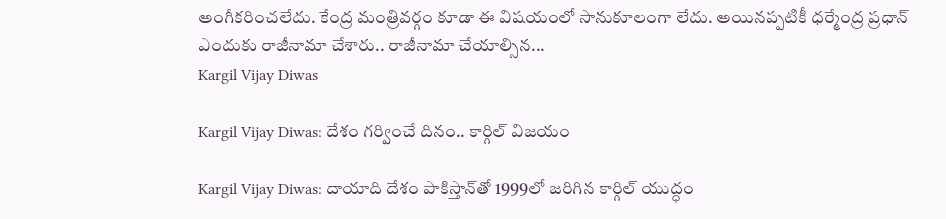అంగీకరించలేదు. కేంద్ర మంత్రివర్గం కూడా ఈ విషయంలో సానుకూలంగా లేదు. అయినప్పటికీ ధర్మేంద్ర ప్రధాన్ ఎందుకు రాజీనామా చేశారు.. రాజీనామా చేయాల్సిన...
Kargil Vijay Diwas

Kargil Vijay Diwas: దేశం గర్వించే దినం.. కార్గిల్‌ విజయం

Kargil Vijay Diwas: దాయాది దేశం పాకిస్తాన్‌తో 1999లో జరిగిన కార్గిల్‌ యుద్ధం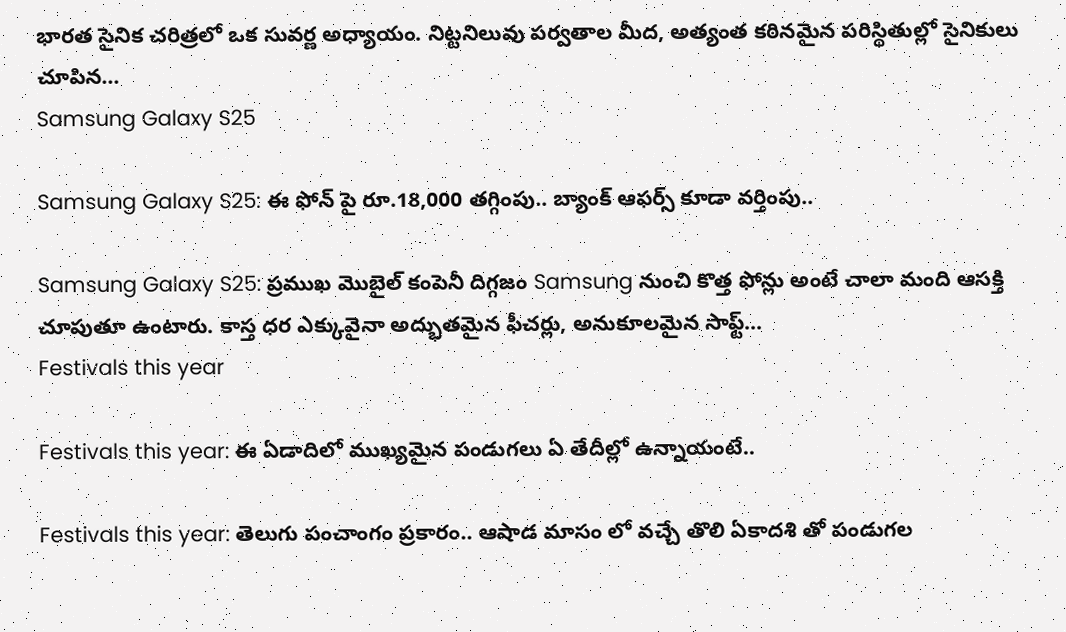భారత సైనిక చరిత్రలో ఒక సువర్ణ అధ్యాయం. నిట్టనిలువు పర్వతాల మీద, అత్యంత కఠినమైన పరిస్థితుల్లో సైనికులు చూపిన...
Samsung Galaxy S25

Samsung Galaxy S25: ఈ ఫోన్ పై రూ.18,000 తగ్గింపు.. బ్యాంక్ ఆఫర్స్ కూడా వర్తింపు..

Samsung Galaxy S25: ప్రముఖ మొబైల్ కంపెనీ దిగ్గజం Samsung నుంచి కొత్త ఫోన్లు అంటే చాలా మంది ఆసక్తి చూపుతూ ఉంటారు. కాస్త ధర ఎక్కువైనా అద్భుతమైన ఫీచర్లు, అనుకూలమైన సాఫ్ట్...
Festivals this year

Festivals this year: ఈ ఏడాదిలో ముఖ్యమైన పండుగలు ఏ తేదీల్లో ఉన్నాయంటే..

Festivals this year: తెలుగు పంచాంగం ప్రకారం.. ఆషాడ మాసం లో వచ్చే తొలి ఏకాదశి తో పండుగల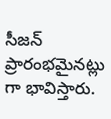సీజన్ ప్రారంభమైనట్లు గా భావిస్తారు.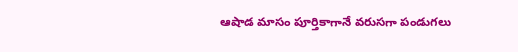ఆషాడ మాసం పూర్తికాగానే వరుసగా పండుగలు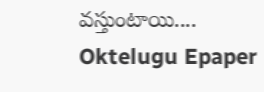వస్తుంటాయి....
Oktelugu Epaper